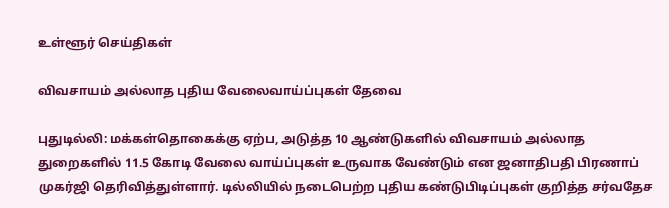உள்ளூர் செய்திகள்

விவசாயம் அல்லாத புதிய வேலைவாய்ப்புகள் தேவை

புதுடில்லி: மக்கள்தொகைக்கு ஏற்ப, அடுத்த 10 ஆண்டுகளில் விவசாயம் அல்லாத துறைகளில் 11.5 கோடி வேலை வாய்ப்புகள் உருவாக வேண்டும் என ஜனாதிபதி பிரணாப் முகர்ஜி தெரிவித்துள்ளார். டில்லியில் நடைபெற்ற புதிய கண்டுபிடிப்புகள் குறித்த சர்வதேச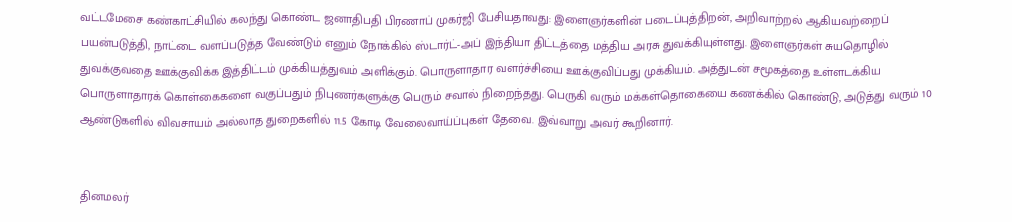வட்டமேசை கண்காட்சியில் கலந்து கொண்ட ஜனாதிபதி பிரணாப் முகர்ஜி பேசியதாவது: இளைஞர்களின் படைப்புத்திறன், அறிவாற்றல் ஆகியவற்றைப் பயன்படுத்தி, நாட்டை வளப்படுத்த வேண்டும் எனும் நோக்கில் ஸ்டார்ட்-அப் இந்தியா திட்டத்தை மத்திய அரசு துவக்கியுள்ளது. இளைஞர்கள் சுயதொழில் துவக்குவதை ஊக்குவிக்க இத்திட்டம் முக்கியத்துவம் அளிக்கும். பொருளாதார வளர்ச்சியை ஊக்குவிப்பது முக்கியம். அத்துடன் சமூகத்தை உள்ளடக்கிய பொருளாதாரக் கொள்கைகளை வகுப்பதும் நிபுணர்களுக்கு பெரும் சவால் நிறைந்தது. பெருகி வரும் மக்கள்தொகையை கணக்கில் கொண்டு, அடுத்து வரும் 10 ஆண்டுகளில் விவசாயம் அல்லாத துறைகளில் 11.5 கோடி வேலைவாய்ப்புகள் தேவை. இவ்வாறு அவர் கூறினார்.


தினமலர்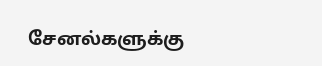சேனல்களுக்கு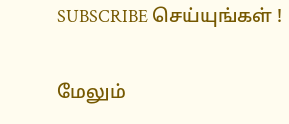SUBSCRIBE செய்யுங்கள் !

மேலும்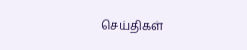செய்திகள்